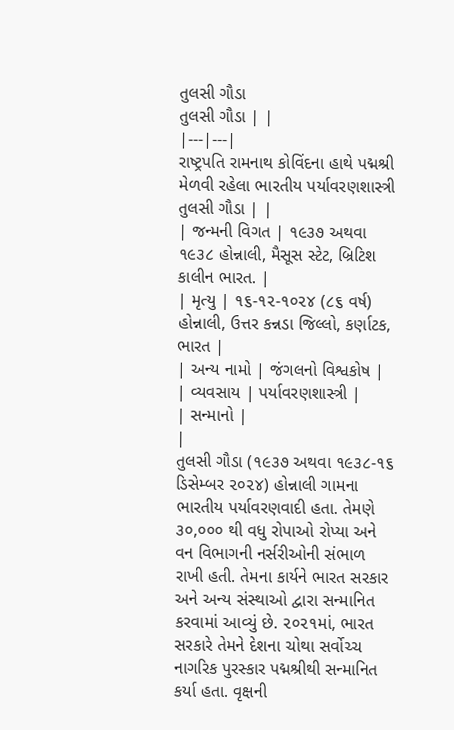તુલસી ગૌડા
તુલસી ગૌડા | |
|---|---|
રાષ્ટ્રપતિ રામનાથ કોવિંદના હાથે પદ્મશ્રી મેળવી રહેલા ભારતીય પર્યાવરણશાસ્ત્રી તુલસી ગૌડા | |
| જન્મની વિગત | ૧૯૩૭ અથવા ૧૯૩૮ હોન્નાલી, મૈસૂસ સ્ટેટ, બ્રિટિશ કાલીન ભારત. |
| મૃત્યુ | ૧૬-૧૨-૧૦૨૪ (૮૬ વર્ષ) હોન્નાલી, ઉત્તર કન્નડા જિલ્લો, કર્ણાટક, ભારત |
| અન્ય નામો | જંગલનો વિશ્વકોષ |
| વ્યવસાય | પર્યાવરણશાસ્ત્રી |
| સન્માનો |
|
તુલસી ગૌડા (૧૯૩૭ અથવા ૧૯૩૮-૧૬ ડિસેમ્બર ૨૦૨૪) હોન્નાલી ગામના ભારતીય પર્યાવરણવાદી હતા. તેમણે ૩૦,૦૦૦ થી વધુ રોપાઓ રોપ્યા અને વન વિભાગની નર્સરીઓની સંભાળ રાખી હતી. તેમના કાર્યને ભારત સરકાર અને અન્ય સંસ્થાઓ દ્વારા સન્માનિત કરવામાં આવ્યું છે. ૨૦૨૧માં, ભારત સરકારે તેમને દેશના ચોથા સર્વોચ્ચ નાગરિક પુરસ્કાર પદ્મશ્રીથી સન્માનિત કર્યા હતા. વૃક્ષની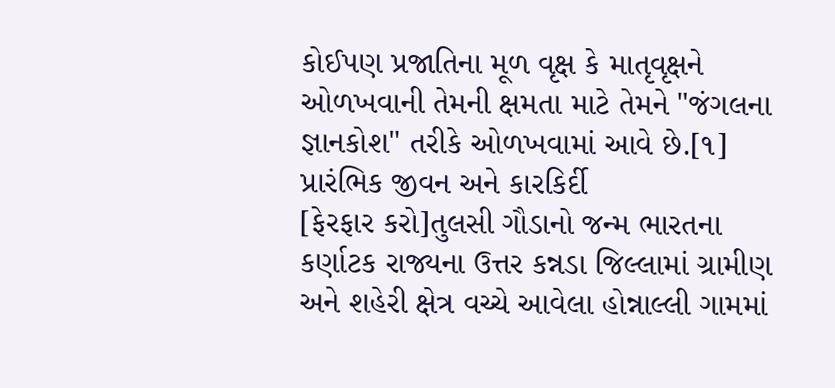કોઈપણ પ્રજાતિના મૂળ વૃક્ષ કે માતૃવૃક્ષને ઓળખવાની તેમની ક્ષમતા માટે તેમને "જંગલના જ્ઞાનકોશ" તરીકે ઓળખવામાં આવે છે.[૧]
પ્રારંભિક જીવન અને કારકિર્દી
[ફેરફાર કરો]તુલસી ગૌડાનો જન્મ ભારતના કર્ણાટક રાજ્યના ઉત્તર કન્નડા જિલ્લામાં ગ્રામીણ અને શહેરી ક્ષેત્ર વચ્ચે આવેલા હોન્નાલ્લી ગામમાં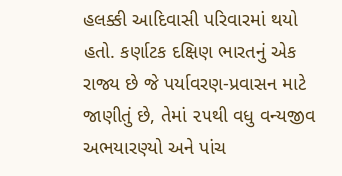હલક્કી આદિવાસી પરિવારમાં થયો હતો. કર્ણાટક દક્ષિણ ભારતનું એક રાજ્ય છે જે પર્યાવરણ-પ્રવાસન માટે જાણીતું છે, તેમાં ૨૫થી વધુ વન્યજીવ અભયારણ્યો અને પાંચ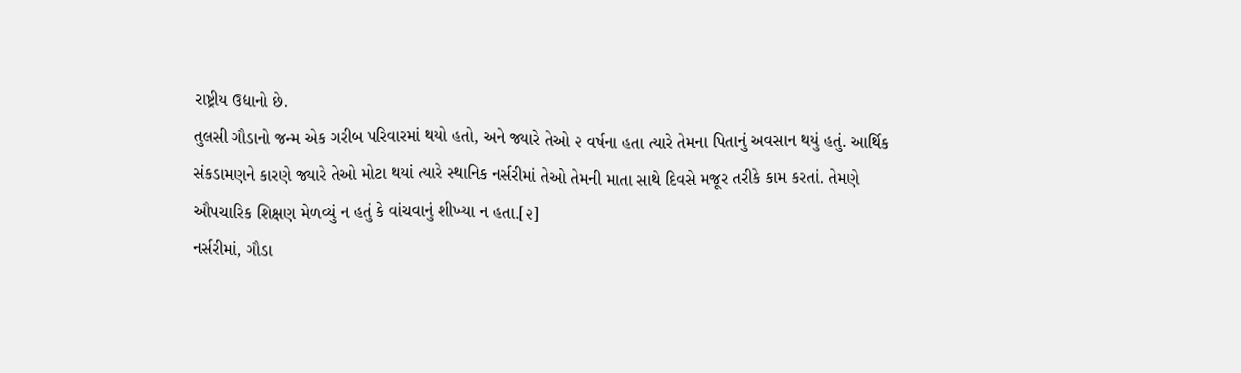રાષ્ટ્રીય ઉદ્યાનો છે.
તુલસી ગૌડાનો જન્મ એક ગરીબ પરિવારમાં થયો હતો, અને જ્યારે તેઓ ૨ વર્ષના હતા ત્યારે તેમના પિતાનું અવસાન થયું હતું. આર્થિક સંકડામણને કારણે જ્યારે તેઓ મોટા થયાં ત્યારે સ્થાનિક નર્સરીમાં તેઓ તેમની માતા સાથે દિવસે મજૂર તરીકે કામ કરતાં. તેમણે ઔપચારિક શિક્ષણ મેળવ્યું ન હતું કે વાંચવાનું શીખ્યા ન હતા.[૨]
નર્સરીમાં, ગૌડા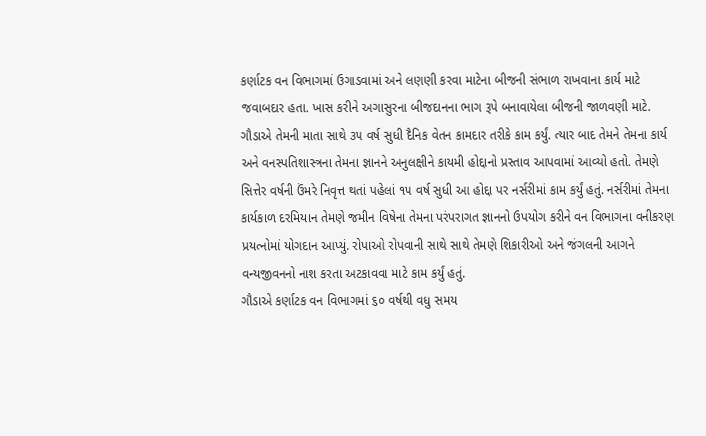કર્ણાટક વન વિભાગમાં ઉગાડવામાં અને લણણી કરવા માટેના બીજની સંભાળ રાખવાના કાર્ય માટે જવાબદાર હતા. ખાસ કરીને અગાસુરના બીજદાનના ભાગ રૂપે બનાવાયેલા બીજની જાળવણી માટે. ગૌડાએ તેમની માતા સાથે ૩૫ વર્ષ સુધી દૈનિક વેતન કામદાર તરીકે કામ કર્યું. ત્યાર બાદ તેમને તેમના કાર્ય અને વનસ્પતિશાસ્ત્રના તેમના જ્ઞાનને અનુલક્ષીને કાયમી હોદ્દાનો પ્રસ્તાવ આપવામાં આવ્યો હતો. તેમણે સિત્તેર વર્ષની ઉંમરે નિવૃત્ત થતાં પહેલાં ૧૫ વર્ષ સુધી આ હોદ્દા પર નર્સરીમાં કામ કર્યું હતું. નર્સરીમાં તેમના કાર્યકાળ દરમિયાન તેમણે જમીન વિષેના તેમના પરંપરાગત જ્ઞાનનો ઉપયોગ કરીને વન વિભાગના વનીકરણ પ્રયત્નોમાં યોગદાન આપ્યું. રોપાઓ રોપવાની સાથે સાથે તેમણે શિકારીઓ અને જંગલની આગને વન્યજીવનનો નાશ કરતા અટકાવવા માટે કામ કર્યું હતું.
ગૌડાએ કર્ણાટક વન વિભાગમાં ૬૦ વર્ષથી વધુ સમય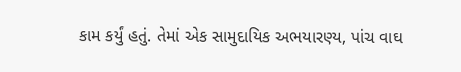કામ કર્યું હતું. તેમાં એક સામુદાયિક અભયારણ્ય, પાંચ વાઘ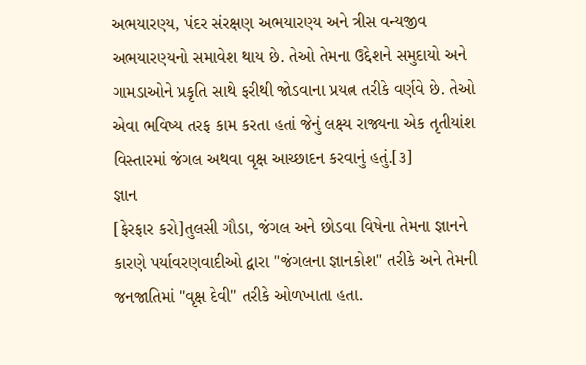અભયારણ્ય, પંદર સંરક્ષણ અભયારણ્ય અને ત્રીસ વન્યજીવ અભયારણ્યનો સમાવેશ થાય છે. તેઓ તેમના ઉદ્દેશને સમુદાયો અને ગામડાઓને પ્રકૃતિ સાથે ફરીથી જોડવાના પ્રયત્ન તરીકે વર્ણવે છે. તેઓ એવા ભવિષ્ય તરફ કામ કરતા હતાં જેનું લક્ષ્ય રાજ્યના એક તૃતીયાંશ વિસ્તારમાં જંગલ અથવા વૃક્ષ આચ્છાદન કરવાનું હતું.[૩]
જ્ઞાન
[ફેરફાર કરો]તુલસી ગૌડા, જંગલ અને છોડવા વિષેના તેમના જ્ઞાનને કારણે પર્યાવરણવાદીઓ દ્વારા "જંગલના જ્ઞાનકોશ" તરીકે અને તેમની જનજાતિમાં "વૃક્ષ દેવી" તરીકે ઓળખાતા હતા.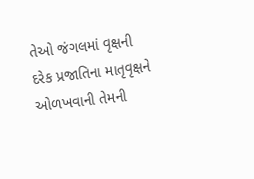તેઓ જંગલમાં વૃક્ષની દરેક પ્રજાતિના માતૃવૃક્ષને ઓળખવાની તેમની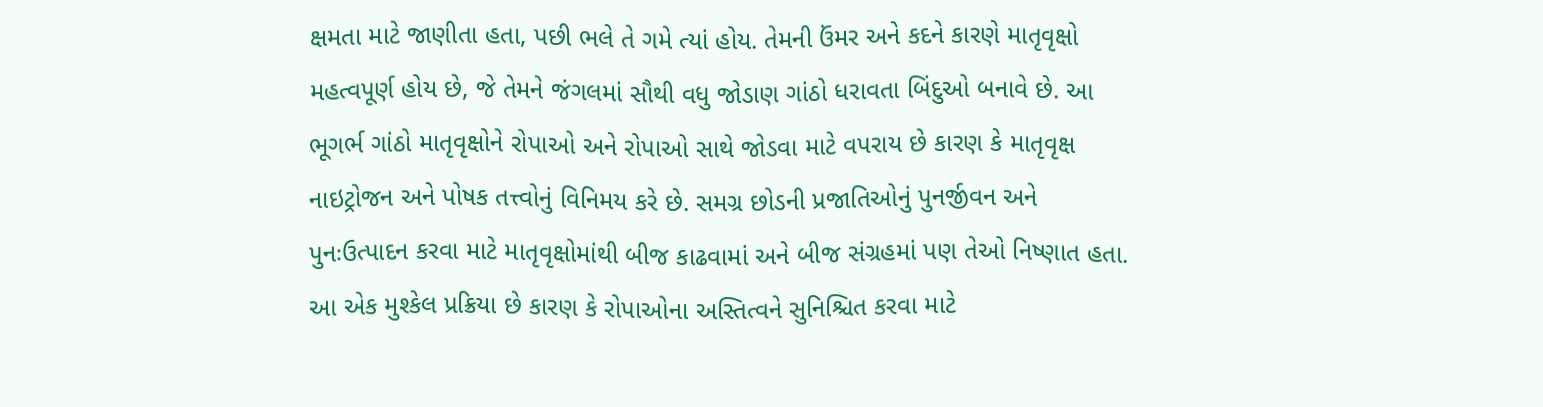ક્ષમતા માટે જાણીતા હતા, પછી ભલે તે ગમે ત્યાં હોય. તેમની ઉંમર અને કદને કારણે માતૃવૃક્ષો મહત્વપૂર્ણ હોય છે, જે તેમને જંગલમાં સૌથી વધુ જોડાણ ગાંઠો ધરાવતા બિંદુઓ બનાવે છે. આ ભૂગર્ભ ગાંઠો માતૃવૃક્ષોને રોપાઓ અને રોપાઓ સાથે જોડવા માટે વપરાય છે કારણ કે માતૃવૃક્ષ નાઇટ્રોજન અને પોષક તત્ત્વોનું વિનિમય કરે છે. સમગ્ર છોડની પ્રજાતિઓનું પુનર્જીવન અને પુનઃઉત્પાદન કરવા માટે માતૃવૃક્ષોમાંથી બીજ કાઢવામાં અને બીજ સંગ્રહમાં પણ તેઓ નિષ્ણાત હતા. આ એક મુશ્કેલ પ્રક્રિયા છે કારણ કે રોપાઓના અસ્તિત્વને સુનિશ્ચિત કરવા માટે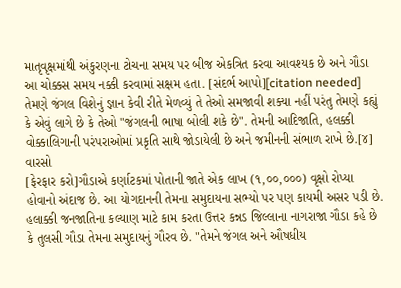માતૃવૃક્ષમાંથી અંકુરણના ટોચના સમય પર બીજ એકત્રિત કરવા આવશ્યક છે અને ગૌડા આ ચોક્કસ સમય નક્કી કરવામાં સક્ષમ હતા. [સંદર્ભ આપો][citation needed]
તેમણે જંગલ વિશેનું જ્ઞાન કેવી રીતે મેળવ્યું તે તેઓ સમજાવી શક્યા નહીં પરંતુ તેમણે કહ્યું કે એવું લાગે છે કે તેઓ "જંગલની ભાષા બોલી શકે છે". તેમની આદિજાતિ, હલક્કી વોક્કાલિગાની પરંપરાઓમાં પ્રકૃતિ સાથે જોડાયેલી છે અને જમીનની સંભાળ રાખે છે.[૪]
વારસો
[ફેરફાર કરો]ગૌડાએ કર્ણાટકમાં પોતાની જાતે એક લાખ (૧,૦૦,૦૦૦) વૃક્ષો રોપ્યા હોવાનો અંદાજ છે. આ યોગદાનની તેમના સમુદાયના સભ્યો પર પણ કાયમી અસર પડી છે. હલાક્કી જનજાતિના કલ્યાણ માટે કામ કરતા ઉત્તર કન્નડ જિલ્લાના નાગરાજા ગૌડા કહે છે કે તુલસી ગૌડા તેમના સમુદાયનું ગૌરવ છે. "તેમને જંગલ અને ઔષધીય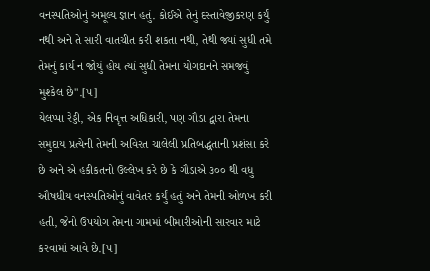વનસ્પતિઓનું અમૂલ્ય જ્ઞાન હતું. કોઈએ તેનું દસ્તાવેજીકરણ કર્યું નથી અને તે સારી વાતચીત કરી શકતા નથી, તેથી જ્યાં સુધી તમે તેમનું કાર્ય ન જોયું હોય ત્યાં સુધી તેમના યોગદાનને સમજવું મુશ્કેલ છે".[૫]
યેલપ્પા રેડ્ડી, એક નિવૃત્ત અધિકારી, પણ ગૌડા દ્વારા તેમના સમુદાય પ્રત્યેની તેમની અવિરત ચાલેલી પ્રતિબદ્ધતાની પ્રશંસા કરે છે અને એ હકીકતનો ઉલ્લેખ કરે છે કે ગૌડાએ ૩૦૦ થી વધુ ઔષધીય વનસ્પતિઓનું વાવેતર કર્યું હતું અને તેમની ઓળખ કરી હતી, જેનો ઉપયોગ તેમના ગામમાં બીમારીઓની સારવાર માટે કરવામાં આવે છે.[૫]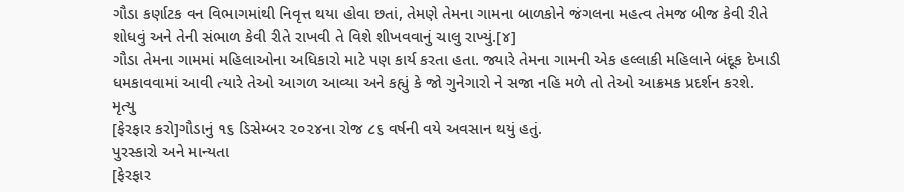ગૌડા કર્ણાટક વન વિભાગમાંથી નિવૃત્ત થયા હોવા છતાં, તેમણે તેમના ગામના બાળકોને જંગલના મહત્વ તેમજ બીજ કેવી રીતે શોધવું અને તેની સંભાળ કેવી રીતે રાખવી તે વિશે શીખવવાનું ચાલુ રાખ્યું.[૪]
ગૌડા તેમના ગામમાં મહિલાઓના અધિકારો માટે પણ કાર્ય કરતા હતા. જ્યારે તેમના ગામની એક હલ્લાકી મહિલાને બંદૂક દેખાડી ધમકાવવામાં આવી ત્યારે તેઓ આગળ આવ્યા અને કહ્યું કે જો ગુનેગારો ને સજા નહિ મળે તો તેઓ આક્રમક પ્રદર્શન કરશે.
મૃત્યુ
[ફેરફાર કરો]ગૌડાનું ૧૬ ડિસેમ્બર ૨૦૨૪ના રોજ ૮૬ વર્ષની વયે અવસાન થયું હતું.
પુરસ્કારો અને માન્યતા
[ફેરફાર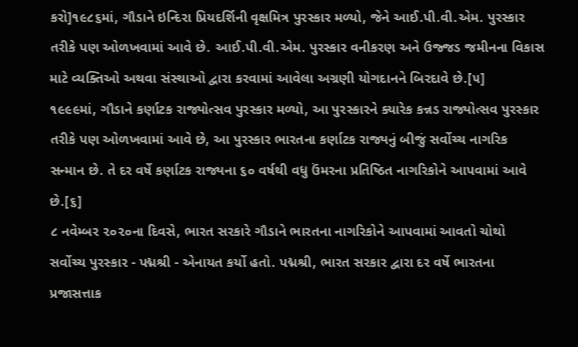કરો]૧૯૮૬માં, ગૌડાને ઇન્દિરા પ્રિયદર્શિની વૃક્ષમિત્ર પુરસ્કાર મળ્યો, જેને આઈ.પી.વી.એમ. પુરસ્કાર તરીકે પણ ઓળખવામાં આવે છે. આઈ.પી.વી.એમ. પુરસ્કાર વનીકરણ અને ઉજ્જડ જમીનના વિકાસ માટે વ્યક્તિઓ અથવા સંસ્થાઓ દ્વારા કરવામાં આવેલા અગ્રણી યોગદાનને બિરદાવે છે.[૫]
૧૯૯૯માં, ગૌડાને કર્ણાટક રાજ્યોત્સવ પુરસ્કાર મળ્યો, આ પુરસ્કારને ક્યારેક કન્નડ રાજ્યોત્સવ પુરસ્કાર તરીકે પણ ઓળખવામાં આવે છે, આ પુરસ્કાર ભારતના કર્ણાટક રાજ્યનું બીજું સર્વોચ્ચ નાગરિક સન્માન છે. તે દર વર્ષે કર્ણાટક રાજ્યના ૬૦ વર્ષથી વધુ ઉંમરના પ્રતિષ્ઠિત નાગરિકોને આપવામાં આવે છે.[૬]
૮ નવેમ્બર ૨૦૨૦ના દિવસે, ભારત સરકારે ગૌડાને ભારતના નાગરિકોને આપવામાં આવતો ચોથો સર્વોચ્ચ પુરસ્કાર - પદ્મશ્રી - એનાયત કર્યો હતો. પદ્મશ્રી, ભારત સરકાર દ્વારા દર વર્ષે ભારતના પ્રજાસત્તાક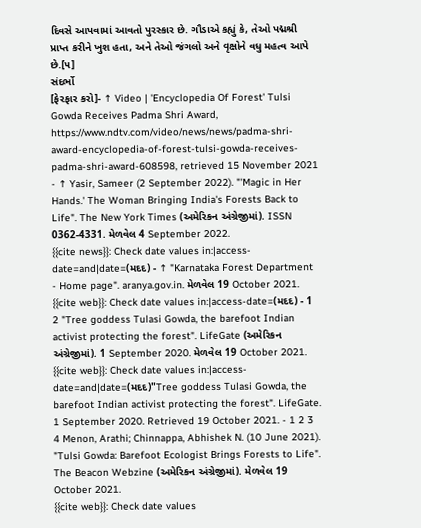દિવસે આપવામાં આવતો પુરસ્કાર છે. ગૌડાએ કહ્યું કે, તેઓ પદ્મશ્રી પ્રાપ્ત કરીને ખુશ હતા, અને તેઓ જંગલો અને વૃક્ષોને વધુ મહત્વ આપે છે.[૫]
સંદર્ભો
[ફેરફાર કરો]- ↑ Video | 'Encyclopedia Of Forest' Tulsi Gowda Receives Padma Shri Award, https://www.ndtv.com/video/news/news/padma-shri-award-encyclopedia-of-forest-tulsi-gowda-receives-padma-shri-award-608598, retrieved 15 November 2021
- ↑ Yasir, Sameer (2 September 2022). "'Magic in Her Hands.' The Woman Bringing India's Forests Back to Life". The New York Times (અમેરિકન અંગ્રેજીમાં). ISSN 0362-4331. મેળવેલ 4 September 2022.
{{cite news}}: Check date values in:|access-date=and|date=(મદદ) - ↑ "Karnataka Forest Department - Home page". aranya.gov.in. મેળવેલ 19 October 2021.
{{cite web}}: Check date values in:|access-date=(મદદ) - 1 2 "Tree goddess Tulasi Gowda, the barefoot Indian activist protecting the forest". LifeGate (અમેરિકન અંગ્રેજીમાં). 1 September 2020. મેળવેલ 19 October 2021.
{{cite web}}: Check date values in:|access-date=and|date=(મદદ)"Tree goddess Tulasi Gowda, the barefoot Indian activist protecting the forest". LifeGate. 1 September 2020. Retrieved 19 October 2021. - 1 2 3 4 Menon, Arathi; Chinnappa, Abhishek N. (10 June 2021). "Tulsi Gowda: Barefoot Ecologist Brings Forests to Life". The Beacon Webzine (અમેરિકન અંગ્રેજીમાં). મેળવેલ 19 October 2021.
{{cite web}}: Check date values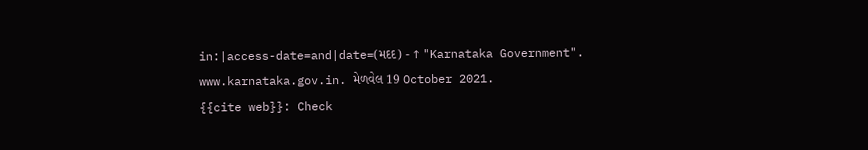in:|access-date=and|date=(મદદ) - ↑ "Karnataka Government". www.karnataka.gov.in. મેળવેલ 19 October 2021.
{{cite web}}: Check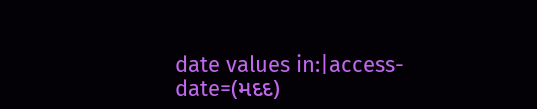date values in:|access-date=(મદદ)